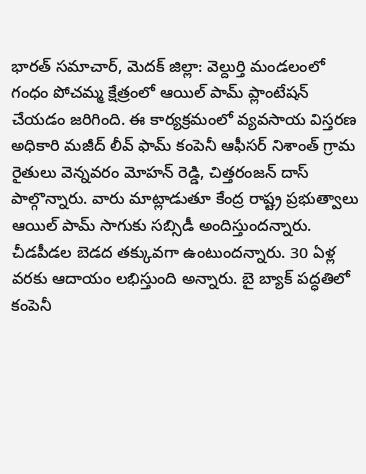భారత్ సమాచార్, మెదక్ జిల్లా: వెల్దుర్తి మండలంలో గంధం పోచమ్మ క్షేత్రంలో ఆయిల్ పామ్ ప్లాంటేషన్ చేయడం జరిగింది. ఈ కార్యక్రమంలో వ్యవసాయ విస్తరణ అధికారి మజీద్ లీవ్ ఫామ్ కంపెనీ ఆఫీసర్ నిశాంత్ గ్రామ రైతులు వెన్నవరం మోహన్ రెడ్డి, చిత్తరంజన్ దాస్ పాల్గొన్నారు. వారు మాట్లాడుతూ కేంద్ర రాష్ట్ర ప్రభుత్వాలు ఆయిల్ పామ్ సాగుకు సబ్సిడీ అందిస్తుందన్నారు. చీడపీడల బెడద తక్కువగా ఉంటుందన్నారు. 30 ఏళ్ల వరకు ఆదాయం లభిస్తుంది అన్నారు. బై బ్యాక్ పద్ధతిలో కంపెనీ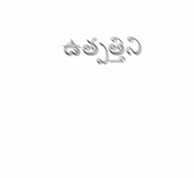ఉత్పత్తిని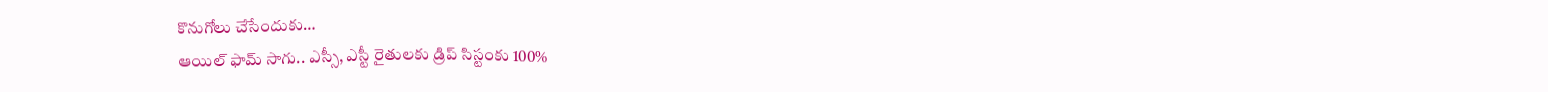కొనుగోలు చేసేందుకు…
ఆయిల్ ఫామ్ సాగు.. ఎస్సీ, ఎస్టీ రైతులకు డ్రిప్ సిస్టంకు 100%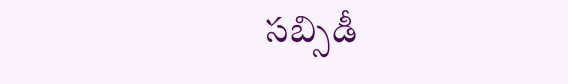సబ్సిడీ